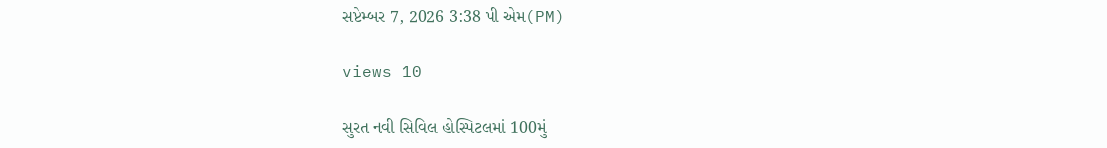સપ્ટેમ્બર 7, 2026 3:38 પી એમ(PM)

views 10

સુરત નવી સિવિલ હોસ્પિટલમાં 100મું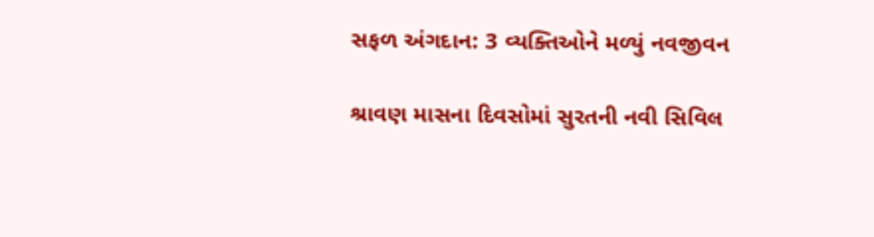સફળ અંગદાન: 3 વ્યક્તિઓને મળ્યું નવજીવન

શ્રાવણ માસના દિવસોમાં સુરતની નવી સિવિલ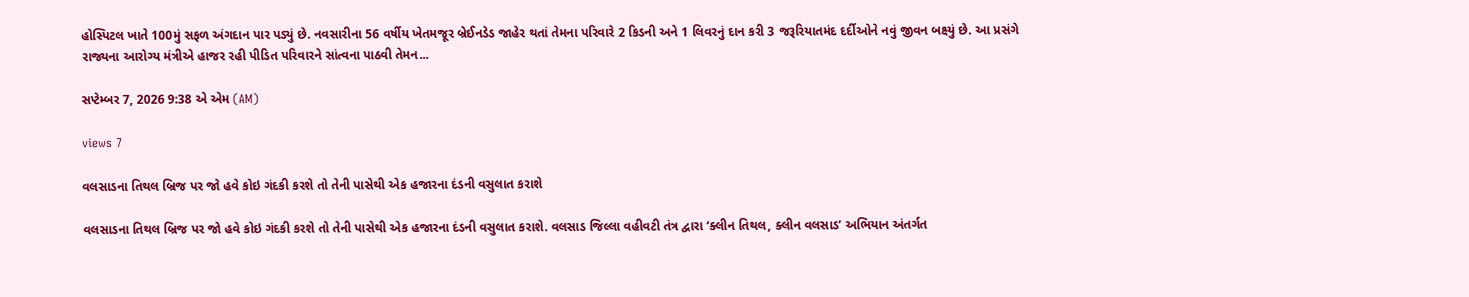હોસ્પિટલ ખાતે 100મું સફળ અંગદાન પાર પડ્યું છે. નવસારીના 56 વર્ષીય ખેતમજૂર બ્રેઈનડેડ જાહેર થતાં તેમના પરિવારે 2 કિડની અને 1 લિવરનું દાન કરી 3 જરૂરિયાતમંદ દર્દીઓને નવું જીવન બક્ષ્યું છે. આ પ્રસંગે રાજ્યના આરોગ્ય મંત્રીએ હાજર રહી પીડિત પરિવારને સાંત્વના પાઠવી તેમન...

સપ્ટેમ્બર 7, 2026 9:38 એ એમ (AM)

views 7

વલસાડના તિથલ બ્રિજ પર જો હવે કોઇ ગંદકી કરશે તો તેની પાસેથી એક હજારના દંડની વસુલાત કરાશે

વલસાડના તિથલ બ્રિજ પર જો હવે કોઇ ગંદકી કરશે તો તેની પાસેથી એક હજારના દંડની વસુલાત કરાશે. વલસાડ જિલ્લા વહીવટી તંત્ર દ્વારા ‘ક્લીન તિથલ, ક્લીન વલસાડ’ અભિયાન અંતર્ગત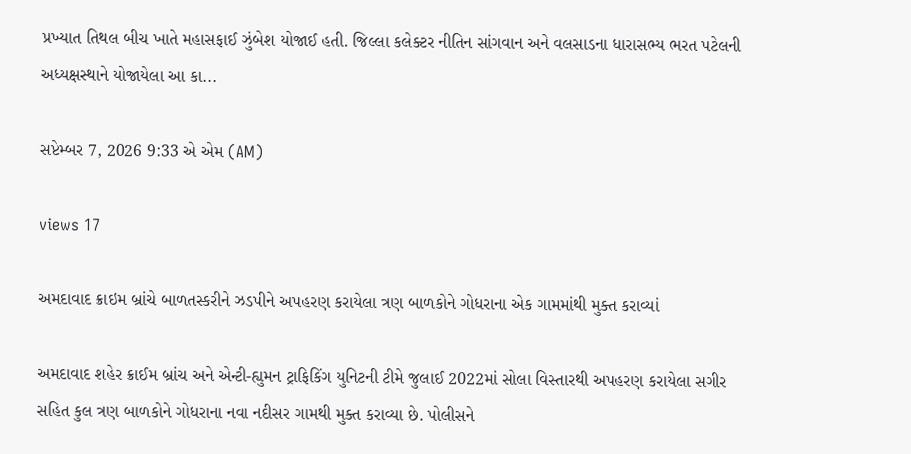પ્રખ્યાત તિથલ બીચ ખાતે મહાસફાઈ ઝુંબેશ યોજાઈ હતી. જિલ્લા કલેક્ટર નીતિન સાંગવાન અને વલસાડના ધારાસભ્ય ભરત પટેલની અધ્યક્ષસ્થાને યોજાયેલા આ કા...

સપ્ટેમ્બર 7, 2026 9:33 એ એમ (AM)

views 17

અમદાવાદ ક્રાઇમ બ્રાંચે બાળતસ્કરીને ઝડપીને અપહરણ કરાયેલા ત્રણ બાળકોને ગોધરાના એક ગામમાંથી મુક્ત કરાવ્યાં

અમદાવાદ શહેર ક્રાઈમ બ્રાંચ અને એન્ટી-હ્યુમન ટ્રાફિકિંગ યુનિટની ટીમે જુલાઈ 2022માં સોલા વિસ્તારથી અપહરણ કરાયેલા સગીર સહિત કુલ ત્રણ બાળકોને ગોધરાના નવા નદીસર ગામથી મુક્ત કરાવ્યા છે. પોલીસને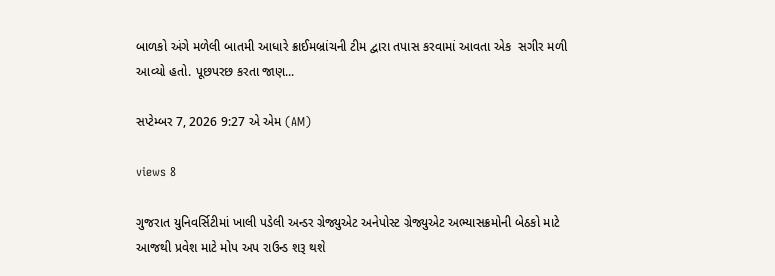બાળકો અંગે મળેલી બાતમી આધારે ક્રાઈમબ્રાંચની ટીમ દ્વારા તપાસ કરવામાં આવતા એક  સગીર મળી આવ્યો હતો. પૂછપરછ કરતા જાણ...

સપ્ટેમ્બર 7, 2026 9:27 એ એમ (AM)

views 8

ગુજરાત યુનિવર્સિટીમાં ખાલી પડેલી અન્ડર ગ્રેજ્યુએટ અનેપોસ્ટ ગ્રેજ્યુએટ અભ્યાસક્રમોની બેઠકો માટે આજથી પ્રવેશ માટે મોપ અપ રાઉન્ડ શરૂ થશે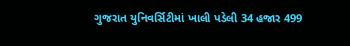ગુજરાત યુનિવર્સિટીમાં ખાલી પડેલી 34 હજાર 499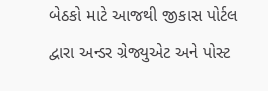બેઠકો માટે આજથી જીકાસ પોર્ટલ દ્વારા અન્ડર ગ્રેજ્યુએટ અને પોસ્ટ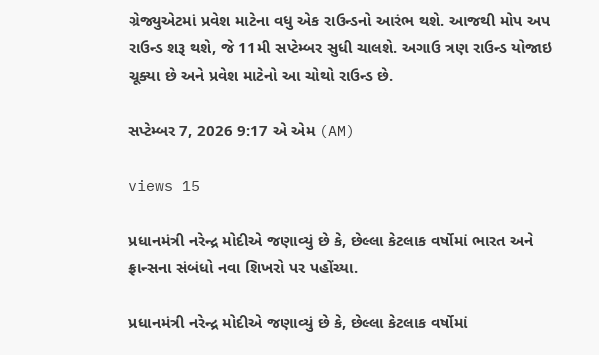ગ્રેજ્યુએટમાં પ્રવેશ માટેના વધુ એક રાઉન્ડનો આરંભ થશે. આજથી મોપ અપ રાઉન્ડ શરૂ થશે, જે 11મી સપ્ટેમ્બર સુધી ચાલશે. અગાઉ ત્રણ રાઉન્ડ યોજાઇ ચૂક્યા છે અને પ્રવેશ માટેનો આ ચોથો રાઉન્ડ છે.

સપ્ટેમ્બર 7, 2026 9:17 એ એમ (AM)

views 15

પ્રધાનમંત્રી નરેન્દ્ર મોદીએ જણાવ્યું છે કે, છેલ્લા કેટલાક વર્ષોમાં ભારત અને ફ્રાન્સના સંબંધો નવા શિખરો પર પહોંચ્યા.

પ્રધાનમંત્રી નરેન્દ્ર મોદીએ જણાવ્યું છે કે, છેલ્લા કેટલાક વર્ષોમાં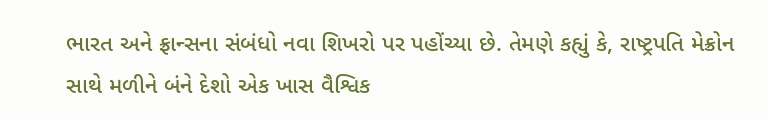ભારત અને ફ્રાન્સના સંબંધો નવા શિખરો પર પહોંચ્યા છે. તેમણે કહ્યું કે, રાષ્ટ્રપતિ મેક્રોન સાથે મળીને બંને દેશો એક ખાસ વૈશ્વિક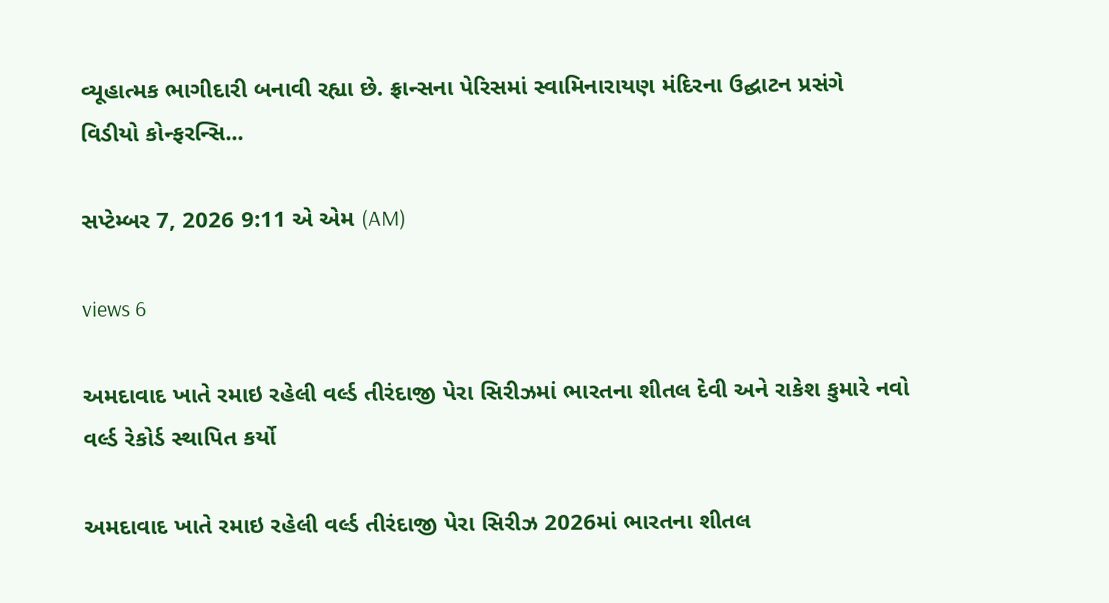વ્યૂહાત્મક ભાગીદારી બનાવી રહ્યા છે. ફ્રાન્સના પેરિસમાં સ્વામિનારાયણ મંદિરના ઉદ્ઘાટન પ્રસંગે વિડીયો કોન્ફરન્સિ...

સપ્ટેમ્બર 7, 2026 9:11 એ એમ (AM)

views 6

અમદાવાદ ખાતે રમાઇ રહેલી વર્લ્ડ તીરંદાજી પેરા સિરીઝમાં ભારતના શીતલ દેવી અને રાકેશ કુમારે નવો વર્લ્ડ રેકોર્ડ સ્થાપિત કર્યો

અમદાવાદ ખાતે રમાઇ રહેલી વર્લ્ડ તીરંદાજી પેરા સિરીઝ 2026માં ભારતના શીતલ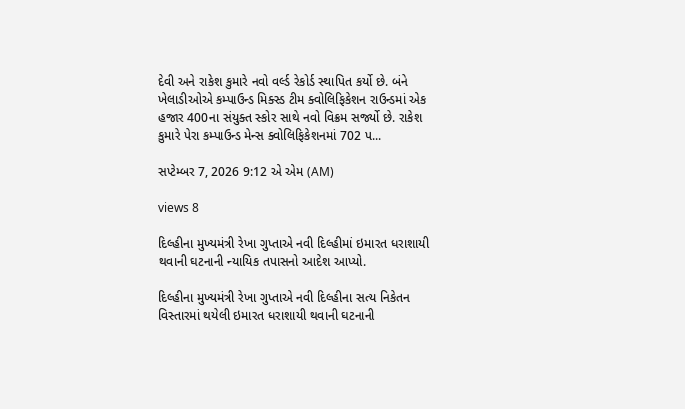દેવી અને રાકેશ કુમારે નવો વર્લ્ડ રેકોર્ડ સ્થાપિત કર્યો છે. બંને ખેલાડીઓએ કમ્પાઉન્ડ મિક્સ્ડ ટીમ ક્વોલિફિકેશન રાઉન્ડમાં એક હજાર 400ના સંયુક્ત સ્કોર સાથે નવો વિક્રમ સર્જ્યો છે. રાકેશ કુમારે પેરા કમ્પાઉન્ડ મેન્સ ક્વોલિફિકેશનમાં 702 પ...

સપ્ટેમ્બર 7, 2026 9:12 એ એમ (AM)

views 8

દિલ્હીના મુખ્યમંત્રી રેખા ગુપ્તાએ નવી દિલ્હીમાં ઇમારત ધરાશાયી થવાની ઘટનાની ન્યાયિક તપાસનો આદેશ આપ્યો.

દિલ્હીના મુખ્યમંત્રી રેખા ગુપ્તાએ નવી દિલ્હીના સત્ય નિકેતન વિસ્તારમાં થયેલી ઇમારત ધરાશાયી થવાની ઘટનાની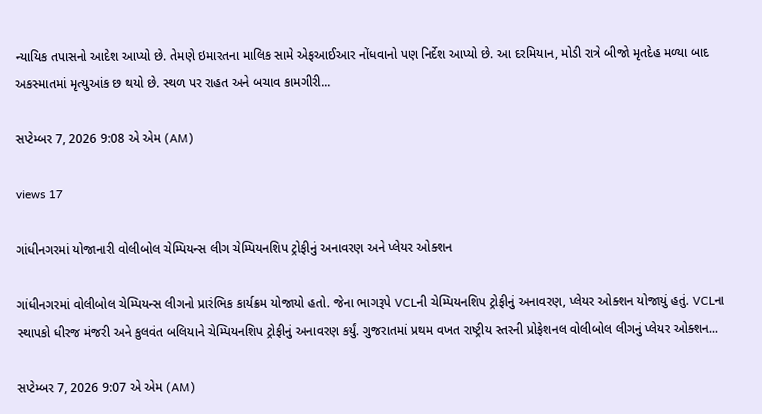ન્યાયિક તપાસનો આદેશ આપ્યો છે. તેમણે ઇમારતના માલિક સામે એફઆઈઆર નોંધવાનો પણ નિર્દેશ આપ્યો છે. આ દરમિયાન, મોડી રાત્રે બીજો મૃતદેહ મળ્યા બાદ અકસ્માતમાં મૃત્યુઆંક છ થયો છે. સ્થળ પર રાહત અને બચાવ કામગીરી...

સપ્ટેમ્બર 7, 2026 9:08 એ એમ (AM)

views 17

ગાંધીનગરમાં યોજાનારી વોલીબોલ ચેમ્પિયન્સ લીગ ચેમ્પિયનશિપ ટ્રોફીનું અનાવરણ અને પ્લેયર ઓક્શન

ગાંધીનગરમાં વોલીબોલ ચેમ્પિયન્સ લીગનો પ્રારંભિક કાર્યક્રમ યોજાયો હતો. જેના ભાગરૂપે VCLની ચેમ્પિયનશિપ ટ્રોફીનું અનાવરણ, પ્લેયર ઓક્શન યોજાયું હતું. VCLના સ્થાપકો ધીરજ મંજરી અને કુલવંત બલિયાને ચેમ્પિયનશિપ ટ્રોફીનું અનાવરણ કર્યું. ગુજરાતમાં પ્રથમ વખત રાષ્ટ્રીય સ્તરની પ્રોફેશનલ વોલીબોલ લીગનું પ્લેયર ઓક્શન...

સપ્ટેમ્બર 7, 2026 9:07 એ એમ (AM)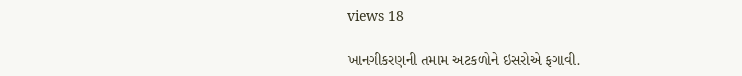views 18

ખાનગીકરણની તમામ અટકળોને ઇસરોએ ફગાવી.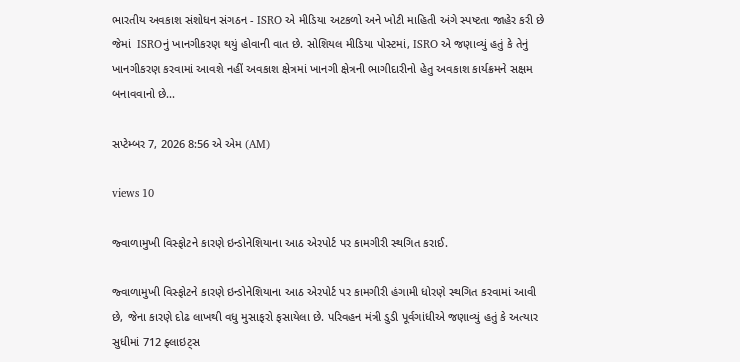ભારતીય અવકાશ સંશોધન સંગઠન - ISRO એ મીડિયા અટકળો અને ખોટી માહિતી અંગે સ્પષ્ટતા જાહેર કરી છે જેમાં  ISROનું ખાનગીકરણ થયું હોવાની વાત છે. સોશિયલ મીડિયા પોસ્ટમાં, ISRO એ જણાવ્યું હતું કે તેનું ખાનગીકરણ કરવામાં આવશે નહીં અવકાશ ક્ષેત્રમાં ખાનગી ક્ષેત્રની ભાગીદારીનો હેતુ અવકાશ કાર્યક્રમને સક્ષમ બનાવવાનો છે...

સપ્ટેમ્બર 7, 2026 8:56 એ એમ (AM)

views 10

જ્વાળામુખી વિસ્ફોટને કારણે ઇન્ડોનેશિયાના આઠ એરપોર્ટ પર કામગીરી સ્થગિત કરાઈ.

જ્વાળામુખી વિસ્ફોટને કારણે ઇન્ડોનેશિયાના આઠ એરપોર્ટ પર કામગીરી હંગામી ધોરણે સ્થગિત કરવામાં આવી છે, જેના કારણે દોઢ લાખથી વધુ મુસાફરો ફસાયેલા છે. પરિવહન મંત્રી ડુડી પૂર્વગાંધીએ જણાવ્યું હતું કે અત્યાર સુધીમાં 712 ફ્લાઇટ્સ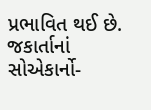પ્રભાવિત થઈ છે. જકાર્તાનાં સોએકાર્નો-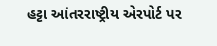હટ્ટા આંતરરાષ્ટ્રીય એરપોર્ટ પર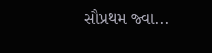સૌપ્રથમ જ્વા...